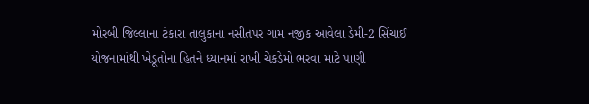મોરબી જિલ્લાના ટંકારા તાલુકાના નસીતપર ગામ નજીક આવેલા ડેમી-2 સિંચાઈ યોજનામાંથી ખેડૂતોના હિતને ધ્યાનમાં રાખી ચેકડેમો ભરવા માટે પાણી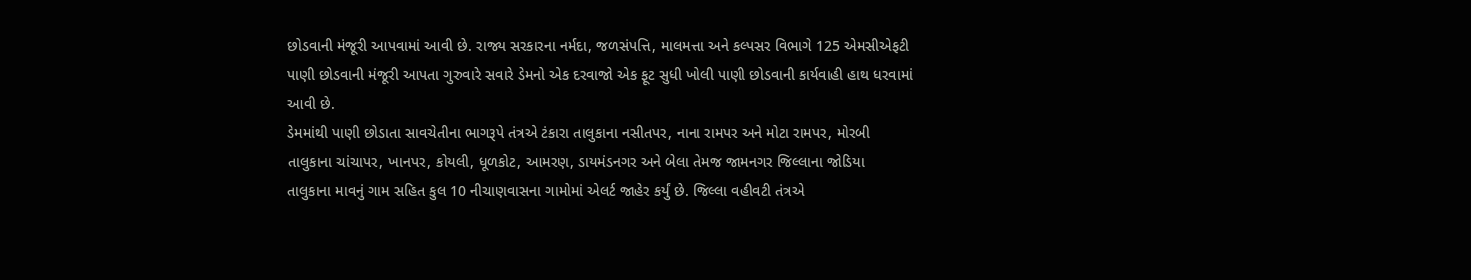છોડવાની મંજૂરી આપવામાં આવી છે. રાજ્ય સરકારના નર્મદા, જળસંપત્તિ, માલમત્તા અને કલ્પસર વિભાગે 125 એમસીએફટી પાણી છોડવાની મંજૂરી આપતા ગુરુવારે સવારે ડેમનો એક દરવાજો એક ફૂટ સુધી ખોલી પાણી છોડવાની કાર્યવાહી હાથ ધરવામાં આવી છે.
ડેમમાંથી પાણી છોડાતા સાવચેતીના ભાગરૂપે તંત્રએ ટંકારા તાલુકાના નસીતપર, નાના રામપર અને મોટા રામપર, મોરબી તાલુકાના ચાંચાપર, ખાનપર, કોયલી, ધૂળકોટ, આમરણ, ડાયમંડનગર અને બેલા તેમજ જામનગર જિલ્લાના જોડિયા તાલુકાના માવનું ગામ સહિત કુલ 10 નીચાણવાસના ગામોમાં એલર્ટ જાહેર કર્યું છે. જિલ્લા વહીવટી તંત્રએ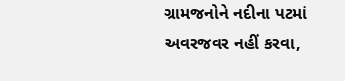ગ્રામજનોને નદીના પટમાં અવરજવર નહીં કરવા,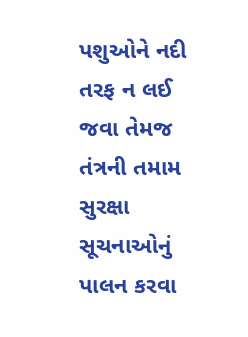પશુઓને નદી તરફ ન લઈ જવા તેમજ તંત્રની તમામ સુરક્ષા સૂચનાઓનું પાલન કરવા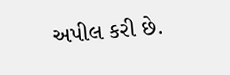અપીલ કરી છે.